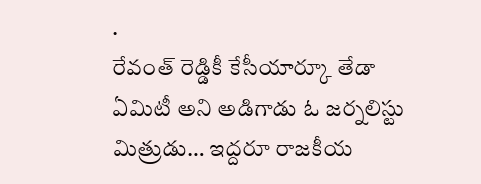.
రేవంత్ రెడ్డికీ కేసీయార్కూ తేడా ఏమిటీ అని అడిగాడు ఓ జర్నలిస్టు మిత్రుడు… ఇద్దరూ రాజకీయ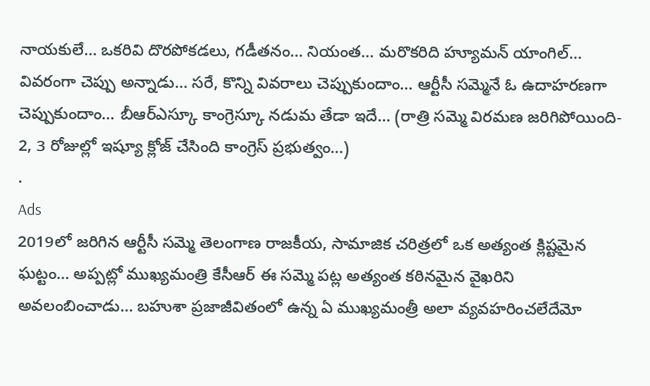నాయకులే… ఒకరివి దొరపోకడలు, గడీతనం… నియంత… మరొకరిది హ్యూమన్ యాంగిల్… వివరంగా చెప్పు అన్నాడు… సరే, కొన్ని వివరాలు చెప్పుకుందాం… ఆర్టీసీ సమ్మెనే ఓ ఉదాహరణగా చెప్పుకుందాం… బీఆర్ఎస్కూ కాంగ్రెస్కూ నడుమ తేడా ఇదే… (రాత్రి సమ్మె విరమణ జరిగిపోయింది- 2, 3 రోజుల్లో ఇష్యూ క్లోజ్ చేసింది కాంగ్రెస్ ప్రభుత్వం…)
.
Ads
2019లో జరిగిన ఆర్టీసీ సమ్మె తెలంగాణ రాజకీయ, సామాజిక చరిత్రలో ఒక అత్యంత క్లిష్టమైన ఘట్టం… అప్పట్లో ముఖ్యమంత్రి కేసీఆర్ ఈ సమ్మె పట్ల అత్యంత కఠినమైన వైఖరిని అవలంబించాడు… బహుశా ప్రజాజీవితంలో ఉన్న ఏ ముఖ్యమంత్రీ అలా వ్యవహరించలేదేమో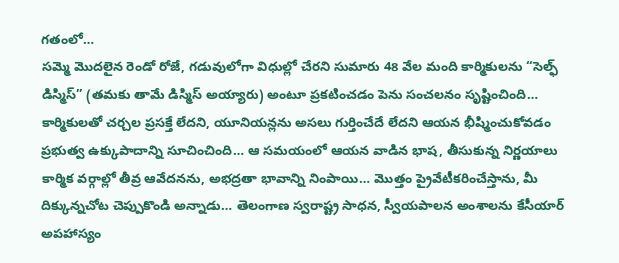గతంలో…
సమ్మె మొదలైన రెండో రోజే, గడువులోగా విధుల్లో చేరని సుమారు 48 వేల మంది కార్మికులను “సెల్ఫ్ డిస్మిస్” (తమకు తామే డిస్మిస్ అయ్యారు) అంటూ ప్రకటించడం పెను సంచలనం సృష్టించింది… కార్మికులతో చర్చల ప్రసక్తే లేదని, యూనియన్లను అసలు గుర్తించేదే లేదని ఆయన భీష్మించుకోవడం ప్రభుత్వ ఉక్కుపాదాన్ని సూచించింది… ఆ సమయంలో ఆయన వాడిన భాష, తీసుకున్న నిర్ణయాలు కార్మిక వర్గాల్లో తీవ్ర ఆవేదనను, అభద్రతా భావాన్ని నింపాయి… మొత్తం ప్రైవేటీకరించేస్తాను, మీ దిక్కున్నచోట చెప్పుకొండి అన్నాడు… తెలంగాణ స్వరాష్ట్ర సాధన, స్వీయపాలన అంశాలను కేసీయార్ అపహాస్యం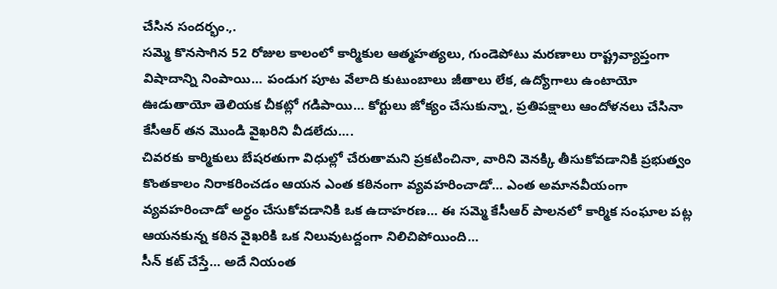చేసిన సందర్భం.,.
సమ్మె కొనసాగిన 52 రోజుల కాలంలో కార్మికుల ఆత్మహత్యలు, గుండెపోటు మరణాలు రాష్ట్రవ్యాప్తంగా విషాదాన్ని నింపాయి… పండుగ పూట వేలాది కుటుంబాలు జీతాలు లేక, ఉద్యోగాలు ఉంటాయో ఊడుతాయో తెలియక చీకట్లో గడిపాయి… కోర్టులు జోక్యం చేసుకున్నా, ప్రతిపక్షాలు ఆందోళనలు చేసినా కేసీఆర్ తన మొండి వైఖరిని వీడలేదు….
చివరకు కార్మికులు బేషరతుగా విధుల్లో చేరుతామని ప్రకటించినా, వారిని వెనక్కి తీసుకోవడానికి ప్రభుత్వం కొంతకాలం నిరాకరించడం ఆయన ఎంత కఠినంగా వ్యవహరించాడో… ఎంత అమానవీయంగా వ్యవహరించాడో అర్థం చేసుకోవడానికి ఒక ఉదాహరణ… ఈ సమ్మె కేసీఆర్ పాలనలో కార్మిక సంఘాల పట్ల ఆయనకున్న కఠిన వైఖరికి ఒక నిలువుటద్దంగా నిలిచిపోయింది…
సీన్ కట్ చేస్తే… అదే నియంత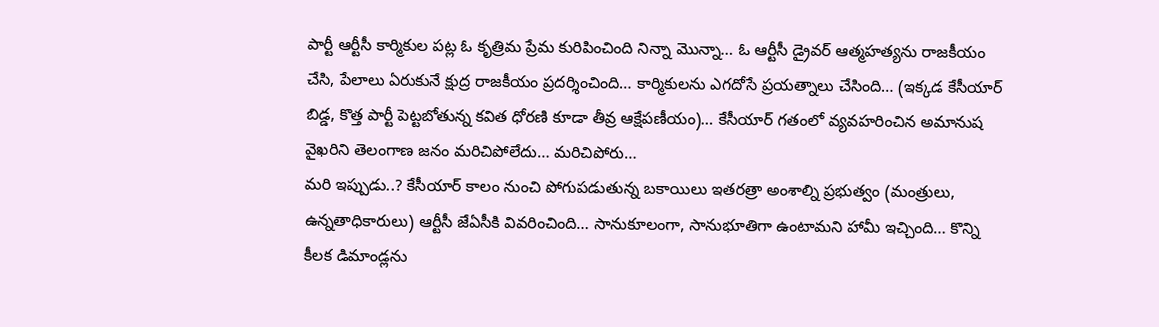పార్టీ ఆర్టీసీ కార్మికుల పట్ల ఓ కృత్రిమ ప్రేమ కురిపించింది నిన్నా మొన్నా… ఓ ఆర్టీసీ డ్రైవర్ ఆత్మహత్యను రాజకీయం చేసి, పేలాలు ఏరుకునే క్షుద్ర రాజకీయం ప్రదర్శించింది… కార్మికులను ఎగదోసే ప్రయత్నాలు చేసింది… (ఇక్కడ కేసీయార్ బిడ్డ, కొత్త పార్టీ పెట్టబోతున్న కవిత ధోరణి కూడా తీవ్ర ఆక్షేపణీయం)… కేసీయార్ గతంలో వ్యవహరించిన అమానుష వైఖరిని తెలంగాణ జనం మరిచిపోలేదు… మరిచిపోరు…
మరి ఇప్పుడు..? కేసీయార్ కాలం నుంచి పోగుపడుతున్న బకాయిలు ఇతరత్రా అంశాల్ని ప్రభుత్వం (మంత్రులు, ఉన్నతాధికారులు) ఆర్టీసీ జేఏసీకి వివరించింది… సానుకూలంగా, సానుభూతిగా ఉంటామని హామీ ఇచ్చింది… కొన్ని కీలక డిమాండ్లను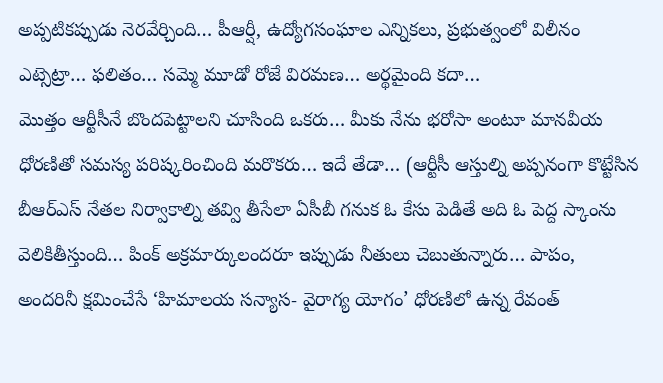అప్పటికప్పుడు నెరవేర్చింది… పీఆర్షీ, ఉద్యోగసంఘాల ఎన్నికలు, ప్రభుత్వంలో విలీనం ఎట్సెట్రా… ఫలితం… సమ్మె మూడో రోజే విరమణ… అర్థమైంది కదా…
మొత్తం ఆర్టీసీనే బొందపెట్టాలని చూసింది ఒకరు… మీకు నేను భరోసా అంటూ మానవీయ ధోరణితో సమస్య పరిష్కరించింది మరొకరు… ఇదే తేడా… (ఆర్టీసీ ఆస్తుల్ని అప్పనంగా కొట్టేసిన బీఆర్ఎస్ నేతల నిర్వాకాల్ని తవ్వి తీసేలా ఏసీబీ గనుక ఓ కేసు పెడితే అది ఓ పెద్ద స్కాంను వెలికితీస్తుంది… పింక్ అక్రమార్కులందరూ ఇప్పుడు నీతులు చెబుతున్నారు… పాపం, అందరినీ క్షమించేసే ‘హిమాలయ సన్యాస- వైరాగ్య యోగం’ ధోరణిలో ఉన్న రేవంత్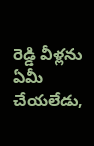రెడ్డి వీళ్లను ఏమీ చేయలేడు,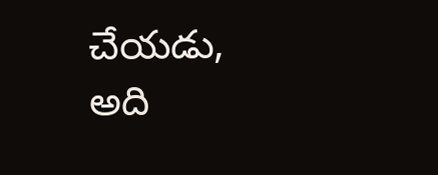చేయడు, అది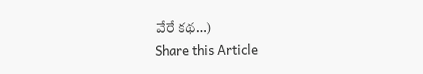వేరే కథ…)
Share this Article